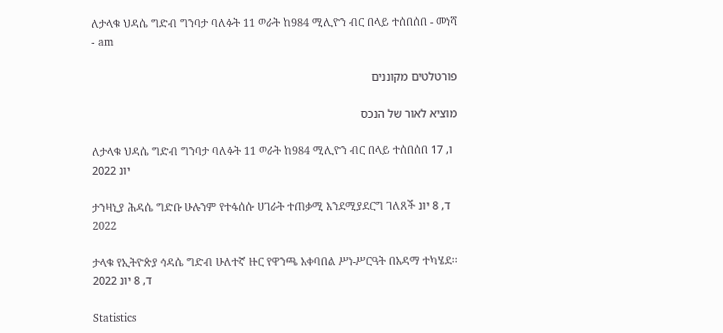ለታላቁ ህዳሴ ግድብ ግንባታ ባለፉት 11 ወራት ከ984 ሚሊዮን ብር በላይ ተሰበሰበ - መነሻ - am

פורטלטים מקוננים

מוציא לאור של הנכס

ለታላቁ ህዳሴ ግድብ ግንባታ ባለፉት 11 ወራት ከ984 ሚሊዮን ብር በላይ ተሰበሰበ ו, 17 יונ 2022

ታንዛኒያ ሕዳሴ ግድቡ ሁሉንም የተፋሰሱ ሀገራት ተጠቃሚ እንደሚያደርግ ገለጸች ד, 8 יונ 2022

ታላቁ የኢትዮጵያ ኅዳሴ ግድብ ሁለተኛ ዙር የዋንጫ አቀባበል ሥነ-ሥርዓት በአዳማ ተካሄደ፡፡ ד, 8 יונ 2022

Statistics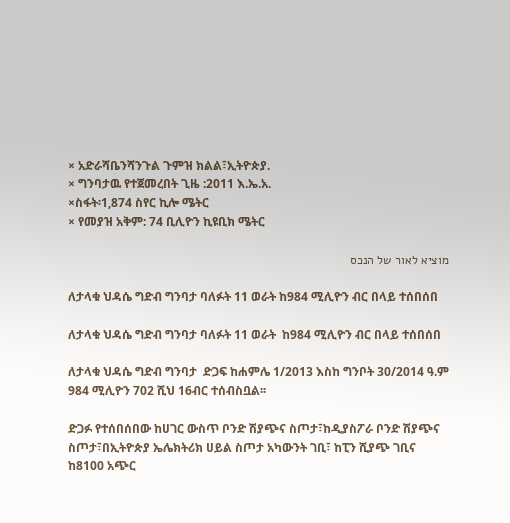× አድራሻቤንሻንጉል ጉምዝ ክልል፣ኢትዮጵያ.
× ግንባታዉ የተጀመረበት ጊዜ :2011 እ.ኤ.አ.
×ስፋት፡1,874 ስየር ኪሎ ሜትር
× የመያዝ አቅም: 74 ቢሊዮን ኪዩቢክ ሜትር

מוציא לאור של הנכס

ለታላቁ ህዳሴ ግድብ ግንባታ ባለፉት 11 ወራት ከ984 ሚሊዮን ብር በላይ ተሰበሰበ

ለታላቁ ህዳሴ ግድብ ግንባታ ባለፉት 11 ወራት  ከ984 ሚሊዮን ብር በላይ ተሰበሰበ

ለታላቁ ህዳሴ ግድብ ግንባታ  ድጋፍ ከሐምሌ 1/2013 እስከ ግንቦት 30/2014 ዓ.ም  984 ሚሊዮን 702 ሺህ 16ብር ተሰብስቧል፡፡

ድጋፉ የተሰበሰበው ከሀገር ውስጥ ቦንድ ሽያጭና ስጦታ፣ከዲያስፖራ ቦንድ ሽያጭና ስጦታ፣በኢትዮጵያ ኤሌክትሪክ ሀይል ስጦታ አካውንት ገቢ፣ ከፒን ሺያጭ ገቢና ከ8100 አጭር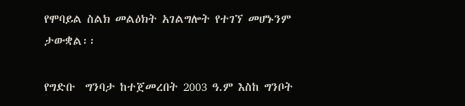የሞባይል ስልክ መልዕክት አገልግሎት የተገኘ መሆኑንም ታውቋል፡፡

የግድቡ  ግንባታ ከተጀመረበት 2003 ዓ.ም እስከ ግንቦት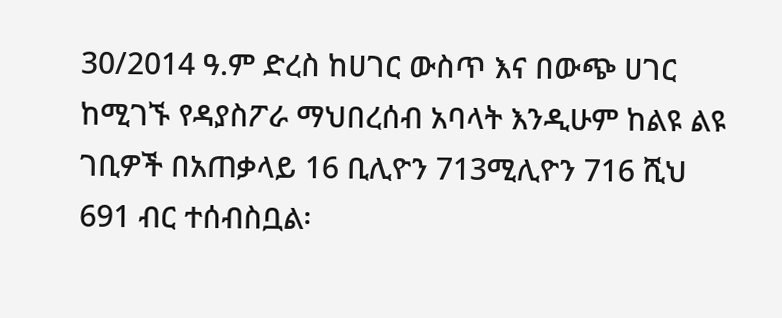30/2014 ዓ.ም ድረስ ከሀገር ውስጥ እና በውጭ ሀገር  ከሚገኙ የዳያስፖራ ማህበረሰብ አባላት እንዲሁም ከልዩ ልዩ ገቢዎች በአጠቃላይ 16 ቢሊዮን 713ሚሊዮን 716 ሺህ 691 ብር ተሰብስቧል፡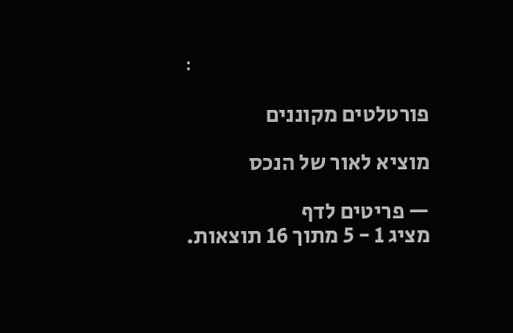፡

פורטלטים מקוננים

מוציא לאור של הנכס

— פריטים לדף
מציג 1 - 5 מתוך 16 תוצאות.